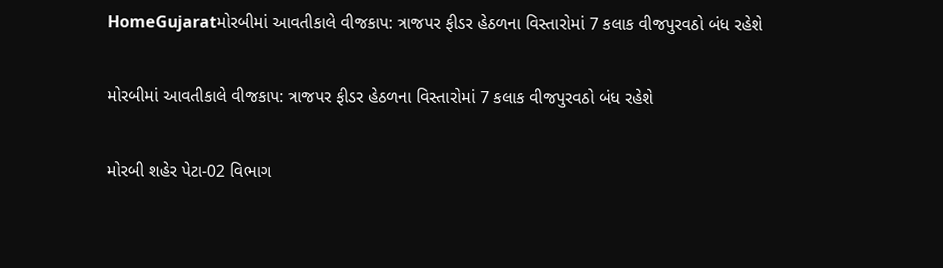HomeGujaratમોરબીમાં આવતીકાલે વીજકાપ: ત્રાજપર ફીડર હેઠળના વિસ્તારોમાં 7 કલાક વીજપુરવઠો બંધ રહેશે

મોરબીમાં આવતીકાલે વીજકાપ: ત્રાજપર ફીડર હેઠળના વિસ્તારોમાં 7 કલાક વીજપુરવઠો બંધ રહેશે

મોરબી શહેર પેટા-02 વિભાગ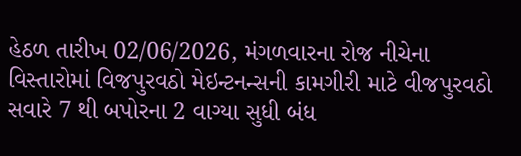હેઠળ તારીખ 02/06/2026, મંગળવારના રોજ નીચેના વિસ્તારોમાં વિજપુરવઠો મેઇન્ટનન્સની કામગીરી માટે વીજપુરવઠો સવારે 7 થી બપોરના 2 વાગ્યા સુધી બંધ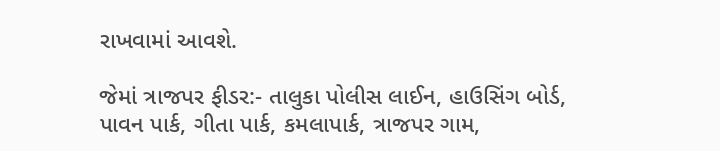રાખવામાં આવશે.

જેમાં ત્રાજપર ફીડર:- તાલુકા પોલીસ લાઈન, હાઉસિંગ બોર્ડ, પાવન પાર્ક, ગીતા પાર્ક, કમલાપાર્ક, ત્રાજપર ગામ,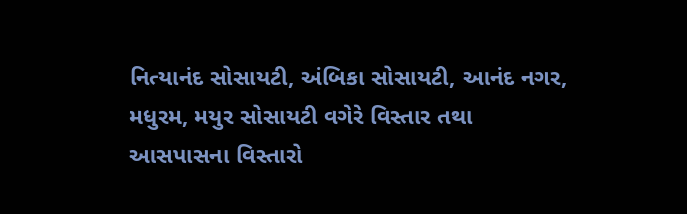નિત્યાનંદ સોસાયટી, અંબિકા સોસાયટી, આનંદ નગર, મધુરમ, મયુર સોસાયટી વગેરે વિસ્તાર તથા આસપાસના વિસ્તારો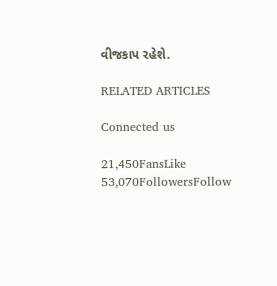વીજકાપ રહેશે.

RELATED ARTICLES

Connected us

21,450FansLike
53,070FollowersFollow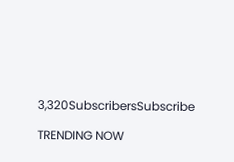3,320SubscribersSubscribe

TRENDING NOW